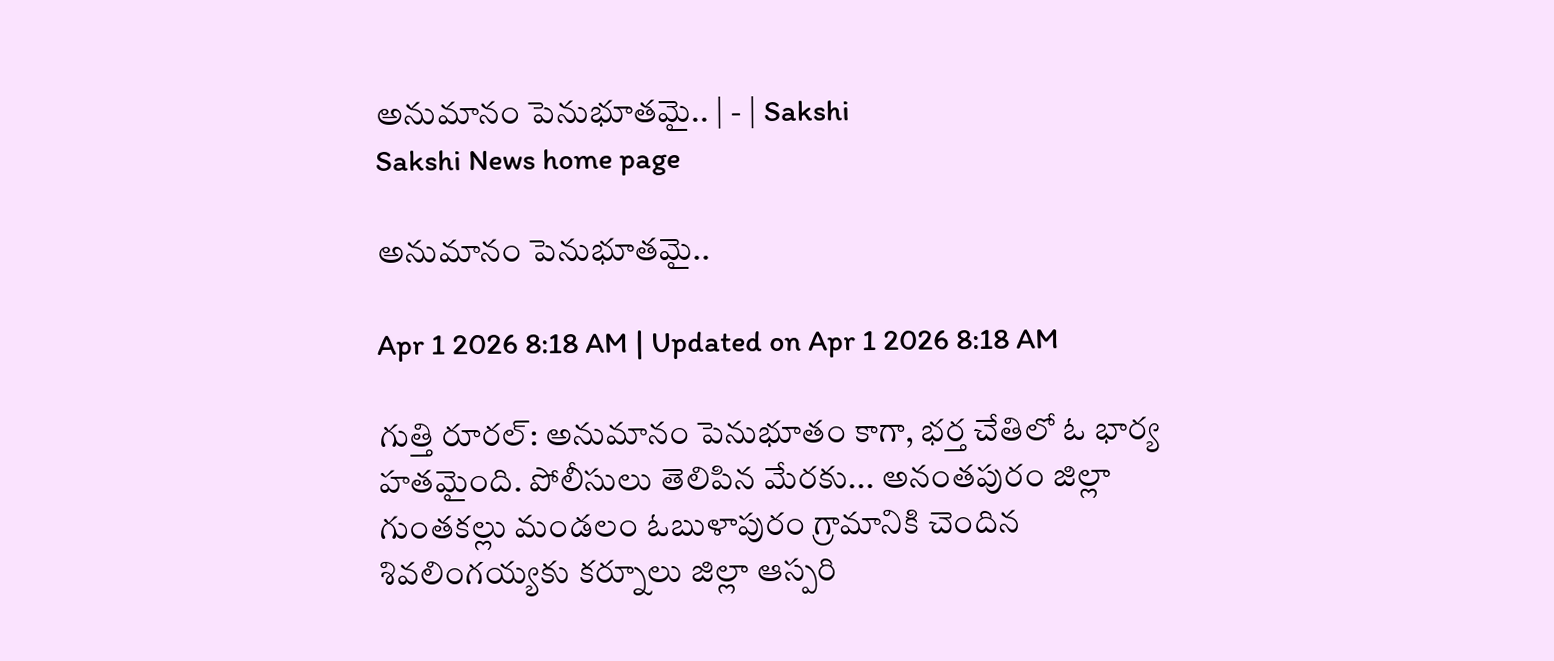అనుమానం పెనుభూతమై.. | - | Sakshi
Sakshi News home page

అనుమానం పెనుభూతమై..

Apr 1 2026 8:18 AM | Updated on Apr 1 2026 8:18 AM

గుత్తి రూరల్‌: అనుమానం పెనుభూతం కాగా, భర్త చేతిలో ఓ భార్య హతమైంది. పోలీసులు తెలిపిన మేరకు... అనంతపురం జిల్లా గుంతకల్లు మండలం ఓబుళాపురం గ్రామానికి చెందిన శివలింగయ్యకు కర్నూలు జిల్లా ఆస్పరి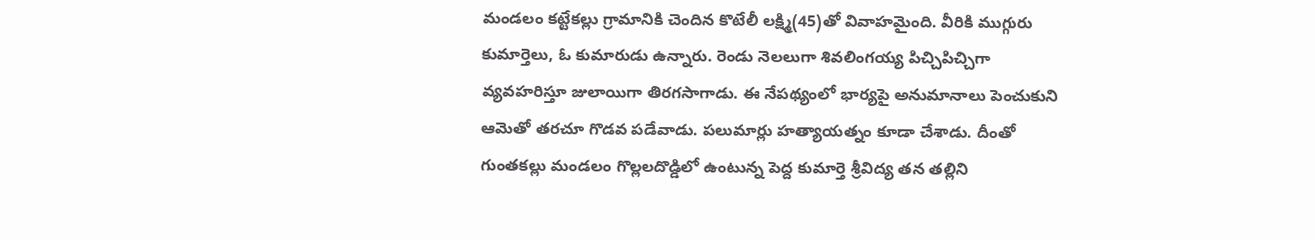మండలం కట్టేకల్లు గ్రామానికి చెందిన కొటేలీ లక్ష్మి(45)తో వివాహమైంది. వీరికి ముగ్గురు కుమార్తెలు, ఓ కుమారుడు ఉన్నారు. రెండు నెలలుగా శివలింగయ్య పిచ్చిపిచ్చిగా వ్యవహరిస్తూ జులాయిగా తిరగసాగాడు. ఈ నేపథ్యంలో భార్యపై అనుమానాలు పెంచుకుని ఆమెతో తరచూ గొడవ పడేవాడు. పలుమార్లు హత్యాయత్నం కూడా చేశాడు. దీంతో గుంతకల్లు మండలం గొల్లలదొడ్డిలో ఉంటున్న పెద్ద కుమార్తె శ్రీవిద్య తన తల్లిని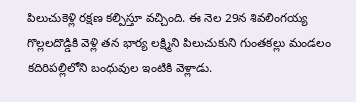పిలుచుకెళ్లి రక్షణ కల్పిస్తూ వచ్చింది. ఈ నెల 29న శివలింగయ్య గొల్లలదొడ్డికి వెళ్లి తన భార్య లక్ష్మిని పిలుచుకుని గుంతకల్లు మండలం కదిరిపల్లిలోని బంధువుల ఇంటికి వెళ్లాడు.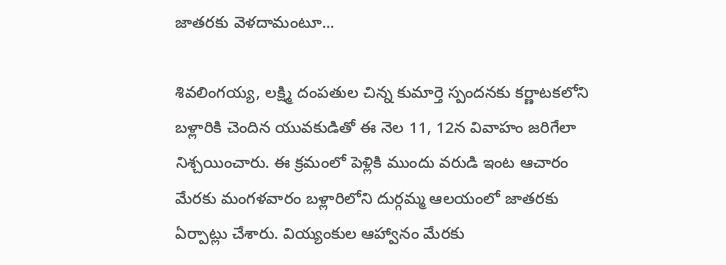జాతరకు వెళదామంటూ...

శివలింగయ్య, లక్ష్మి దంపతుల చిన్న కుమార్తె స్పందనకు కర్ణాటకలోని బళ్లారికి చెందిన యువకుడితో ఈ నెల 11, 12న వివాహం జరిగేలా నిశ్చయించారు. ఈ క్రమంలో పెళ్లికి ముందు వరుడి ఇంట ఆచారం మేరకు మంగళవారం బళ్లారిలోని దుర్గమ్మ ఆలయంలో జాతరకు ఏర్పాట్లు చేశారు. వియ్యంకుల ఆహ్వానం మేరకు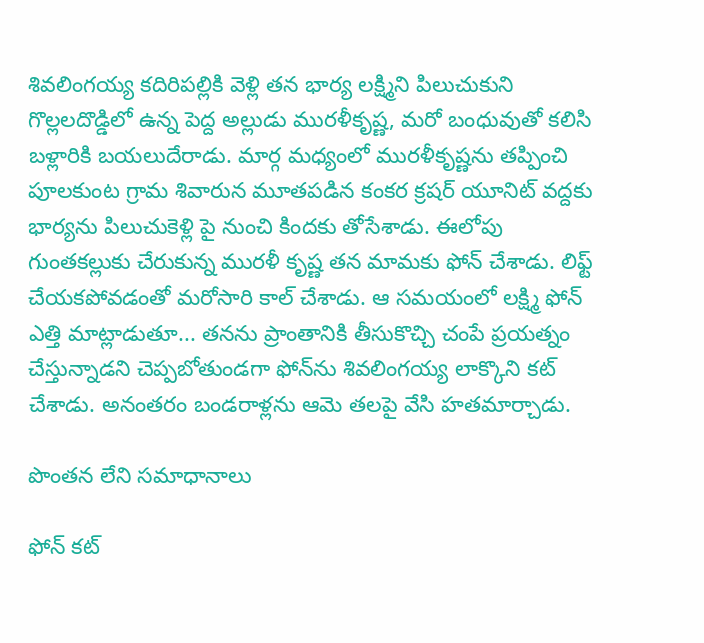శివలింగయ్య కదిరిపల్లికి వెళ్లి తన భార్య లక్ష్మిని పిలుచుకుని గొల్లలదొడ్డిలో ఉన్న పెద్ద అల్లుడు మురళీకృష్ణ, మరో బంధువుతో కలిసి బళ్లారికి బయలుదేరాడు. మార్గ మధ్యంలో మురళీకృష్ణను తప్పించి పూలకుంట గ్రామ శివారున మూతపడిన కంకర క్రషర్‌ యూనిట్‌ వద్దకు భార్యను పిలుచుకెళ్లి పై నుంచి కిందకు తోసేశాడు. ఈలోపు గుంతకల్లుకు చేరుకున్న మురళీ కృష్ణ తన మామకు ఫోన్‌ చేశాడు. లిఫ్ట్‌ చేయకపోవడంతో మరోసారి కాల్‌ చేశాడు. ఆ సమయంలో లక్ష్మి ఫోన్‌ ఎత్తి మాట్లాడుతూ... తనను ప్రాంతానికి తీసుకొచ్చి చంపే ప్రయత్నం చేస్తున్నాడని చెప్పబోతుండగా ఫోన్‌ను శివలింగయ్య లాక్కొని కట్‌ చేశాడు. అనంతరం బండరాళ్లను ఆమె తలపై వేసి హతమార్చాడు.

పొంతన లేని సమాధానాలు

ఫోన్‌ కట్‌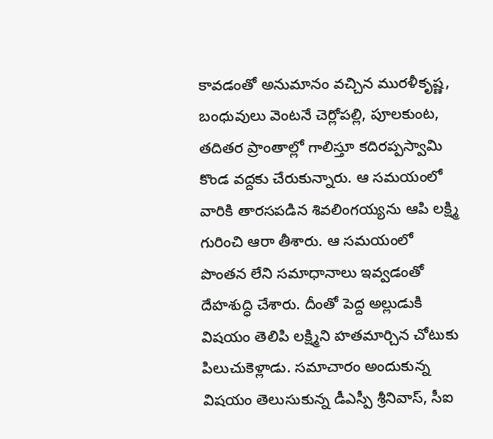కావడంతో అనుమానం వచ్చిన మురళీకృష్ణ, బంధువులు వెంటనే చెర్లోపల్లి, పూలకుంట, తదితర ప్రాంతాల్లో గాలిస్తూ కదిరప్పస్వామి కొండ వద్దకు చేరుకున్నారు. ఆ సమయంలో వారికి తారసపడిన శివలింగయ్యను ఆపి లక్ష్మి గురించి ఆరా తీశారు. ఆ సమయంలో పొంతన లేని సమాధానాలు ఇవ్వడంతో దేహశుద్ధి చేశారు. దీంతో పెద్ద అల్లుడుకి విషయం తెలిపి లక్ష్మిని హతమార్చిన చోటుకు పిలుచుకెళ్లాడు. సమాచారం అందుకున్న విషయం తెలుసుకున్న డీఎస్పీ శ్రీనివాస్‌, సీఐ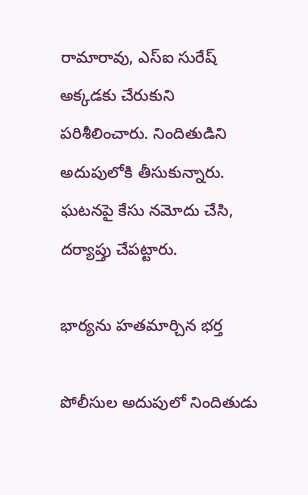రామారావు, ఎస్‌ఐ సురేష్‌ అక్కడకు చేరుకుని పరిశీలించారు. నిందితుడిని అదుపులోకి తీసుకున్నారు. ఘటనపై కేసు నమోదు చేసి, దర్యాప్తు చేపట్టారు.

భార్యను హతమార్చిన భర్త

పోలీసుల అదుపులో నిందితుడు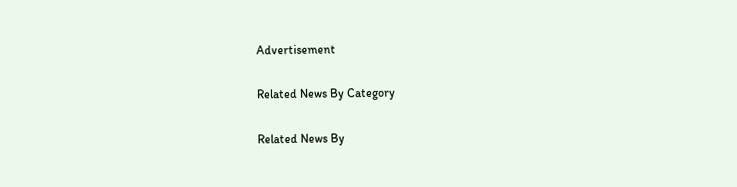Advertisement

Related News By Category

Related News By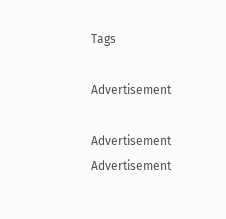Tags

Advertisement

Advertisement
Advertisement